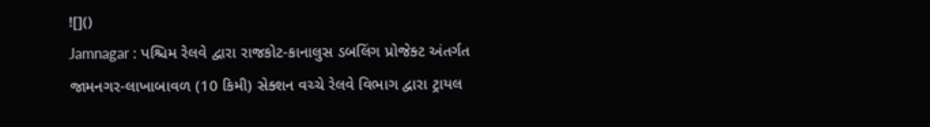![]()
Jamnagar : પશ્ચિમ રેલવે દ્વારા રાજકોટ-કાનાલુસ ડબલિંગ પ્રોજેક્ટ અંતર્ગત જામનગર-લાખાબાવળ (10 કિમી) સેક્શન વચ્ચે રેલવે વિભાગ દ્વારા ટ્રાયલ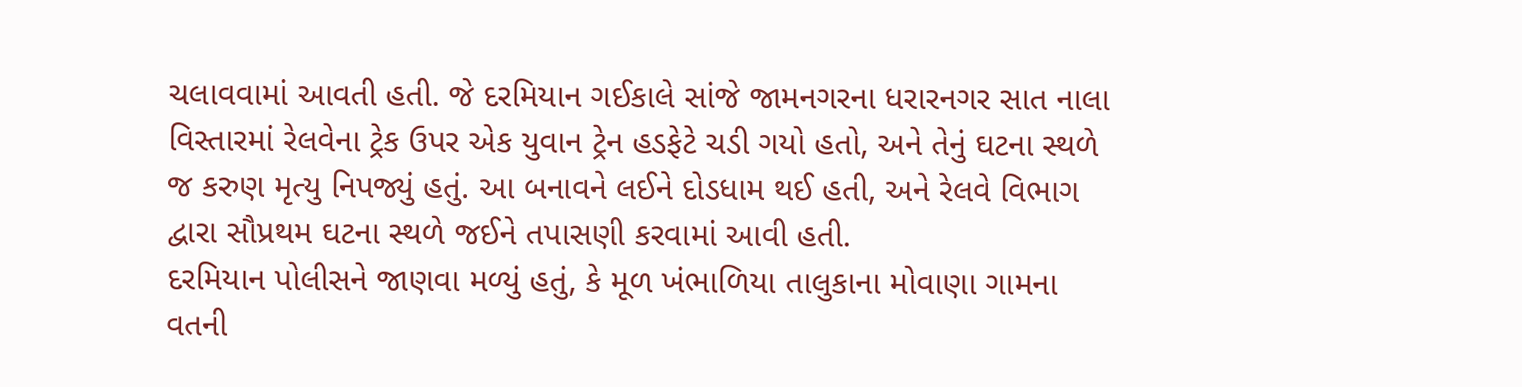ચલાવવામાં આવતી હતી. જે દરમિયાન ગઈકાલે સાંજે જામનગરના ધરારનગર સાત નાલા વિસ્તારમાં રેલવેના ટ્રેક ઉપર એક યુવાન ટ્રેન હડફેટે ચડી ગયો હતો, અને તેનું ઘટના સ્થળે જ કરુણ મૃત્યુ નિપજ્યું હતું. આ બનાવને લઈને દોડધામ થઈ હતી, અને રેલવે વિભાગ દ્વારા સૌપ્રથમ ઘટના સ્થળે જઈને તપાસણી કરવામાં આવી હતી.
દરમિયાન પોલીસને જાણવા મળ્યું હતું, કે મૂળ ખંભાળિયા તાલુકાના મોવાણા ગામના વતની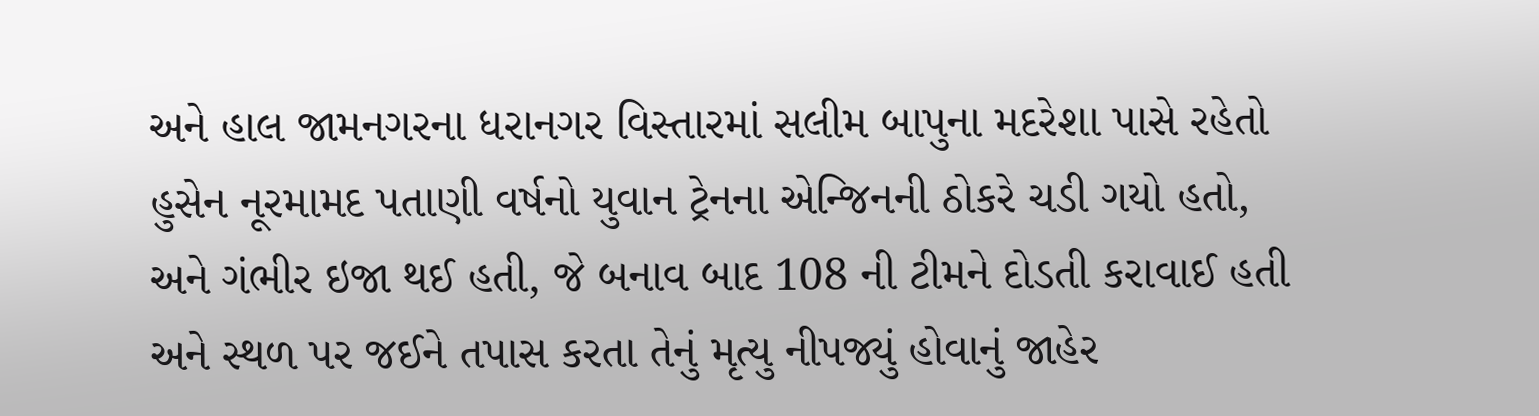અને હાલ જામનગરના ધરાનગર વિસ્તારમાં સલીમ બાપુના મદરેશા પાસે રહેતો હુસેન નૂરમામદ પતાણી વર્ષનો યુવાન ટ્રેનના એન્જિનની ઠોકરે ચડી ગયો હતો, અને ગંભીર ઇજા થઈ હતી, જે બનાવ બાદ 108 ની ટીમને દોડતી કરાવાઈ હતી અને સ્થળ પર જઈને તપાસ કરતા તેનું મૃત્યુ નીપજ્યું હોવાનું જાહેર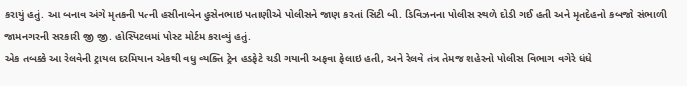કરાયું હતું. આ બનાવ અંગે મૃતકની પત્ની હસીનાબેન હુસેનભાઇ પતાણીએ પોલીસને જાણ કરતાં સિટી બી. ડિવિઝનના પોલીસ સ્થળે દોડી ગઈ હતી અને મૃતદેહનો કબજો સંભાળી જામનગરની સરકારી જી જી. હોસ્પિટલમાં પોસ્ટ મોર્ટમ કરાવ્યું હતું.
એક તબક્કે આ રેલવેની ટ્રાયલ દરમિયાન એકથી વધુ વ્યક્તિ ટ્રેન હડફેટે ચડી ગયાની અફવા ફેલાઇ હતી, અને રેલવે તંત્ર તેમજ શહેરનો પોલીસ વિભાગ વગેરે ધંધે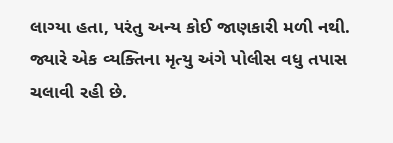લાગ્યા હતા, પરંતુ અન્ય કોઈ જાણકારી મળી નથી. જ્યારે એક વ્યક્તિના મૃત્યુ અંગે પોલીસ વધુ તપાસ ચલાવી રહી છે.